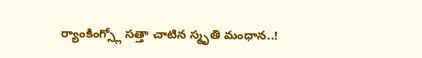ర్యాంకింగ్స్లో సత్తా చాటిన స్మృతి మంధాన..!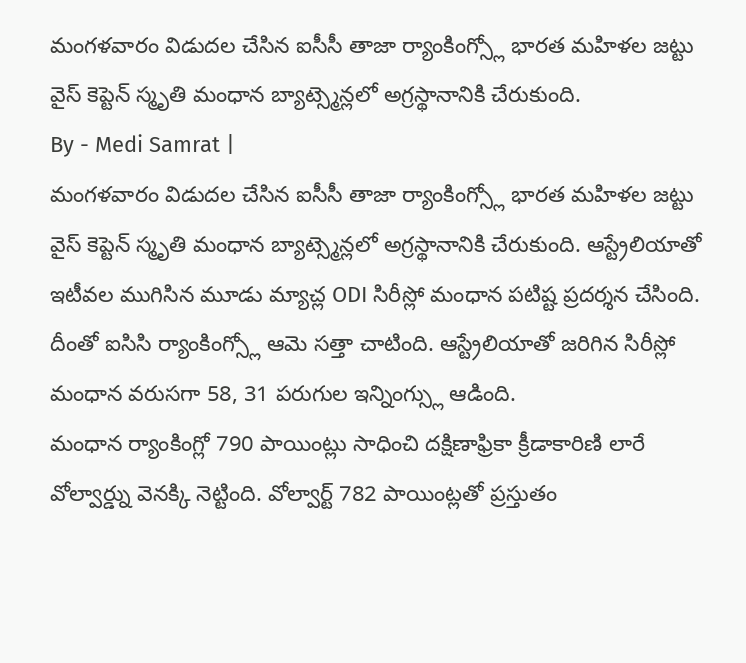మంగళవారం విడుదల చేసిన ఐసీసీ తాజా ర్యాంకింగ్స్లో భారత మహిళల జట్టు వైస్ కెప్టెన్ స్మృతి మంధాన బ్యాట్స్మెన్లలో అగ్రస్థానానికి చేరుకుంది.
By - Medi Samrat |
మంగళవారం విడుదల చేసిన ఐసీసీ తాజా ర్యాంకింగ్స్లో భారత మహిళల జట్టు వైస్ కెప్టెన్ స్మృతి మంధాన బ్యాట్స్మెన్లలో అగ్రస్థానానికి చేరుకుంది. ఆస్ట్రేలియాతో ఇటీవల ముగిసిన మూడు మ్యాచ్ల ODI సిరీస్లో మంధాన పటిష్ట ప్రదర్శన చేసింది. దీంతో ఐసిసి ర్యాంకింగ్స్లో ఆమె సత్తా చాటింది. ఆస్ట్రేలియాతో జరిగిన సిరీస్లో మంధాన వరుసగా 58, 31 పరుగుల ఇన్నింగ్స్లు ఆడింది.
మంధాన ర్యాంకింగ్లో 790 పాయింట్లు సాధించి దక్షిణాఫ్రికా క్రీడాకారిణి లారే వోల్వార్డ్ను వెనక్కి నెట్టింది. వోల్వార్ట్ 782 పాయింట్లతో ప్రస్తుతం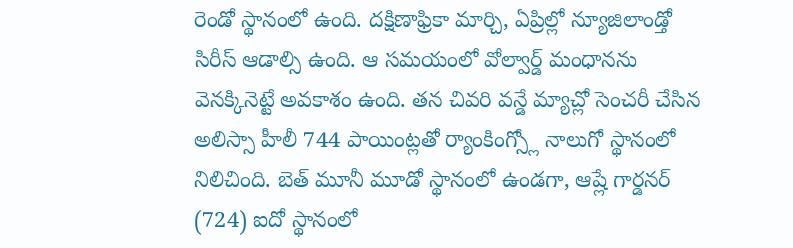రెండో స్థానంలో ఉంది. దక్షిణాఫ్రికా మార్చి, ఏప్రిల్లో న్యూజిలాండ్తో సిరీస్ ఆడాల్సి ఉంది. ఆ సమయంలో వోల్వార్డ్ మంధానను వెనక్కినెట్టే అవకాశం ఉంది. తన చివరి వన్డే మ్యాచ్లో సెంచరీ చేసిన అలిస్సా హీలీ 744 పాయింట్లతో ర్యాంకింగ్స్లో నాలుగో స్థానంలో నిలిచింది. బెత్ మూనీ మూడో స్థానంలో ఉండగా, ఆష్లే గార్డనర్ (724) ఐదో స్థానంలో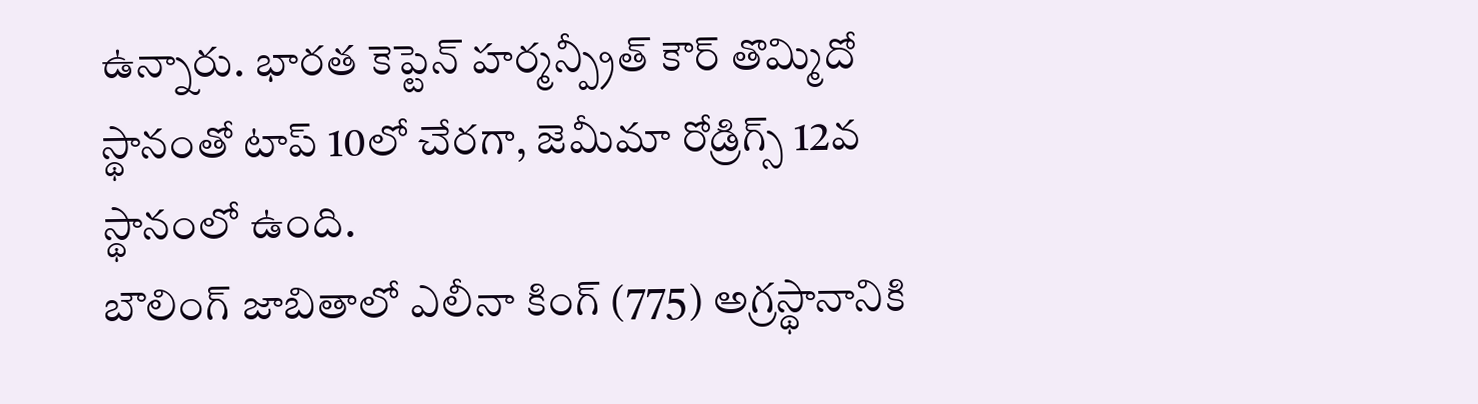ఉన్నారు. భారత కెప్టెన్ హర్మన్ప్రీత్ కౌర్ తొమ్మిదో స్థానంతో టాప్ 10లో చేరగా, జెమీమా రోడ్రిగ్స్ 12వ స్థానంలో ఉంది.
బౌలింగ్ జాబితాలో ఎలీనా కింగ్ (775) అగ్రస్థానానికి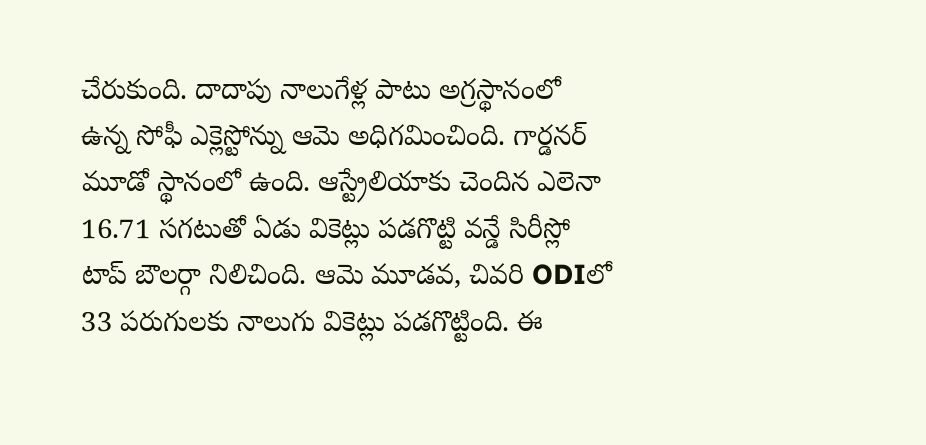చేరుకుంది. దాదాపు నాలుగేళ్ల పాటు అగ్రస్థానంలో ఉన్న సోఫీ ఎక్లెస్టోన్ను ఆమె అధిగమించింది. గార్డనర్ మూడో స్థానంలో ఉంది. ఆస్ట్రేలియాకు చెందిన ఎలెనా 16.71 సగటుతో ఏడు వికెట్లు పడగొట్టి వన్డే సిరీస్లో టాప్ బౌలర్గా నిలిచింది. ఆమె మూడవ, చివరి ODIలో 33 పరుగులకు నాలుగు వికెట్లు పడగొట్టింది. ఈ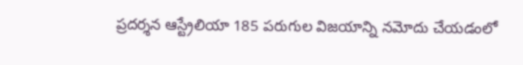ప్రదర్శన ఆస్ట్రేలియా 185 పరుగుల విజయాన్ని నమోదు చేయడంలో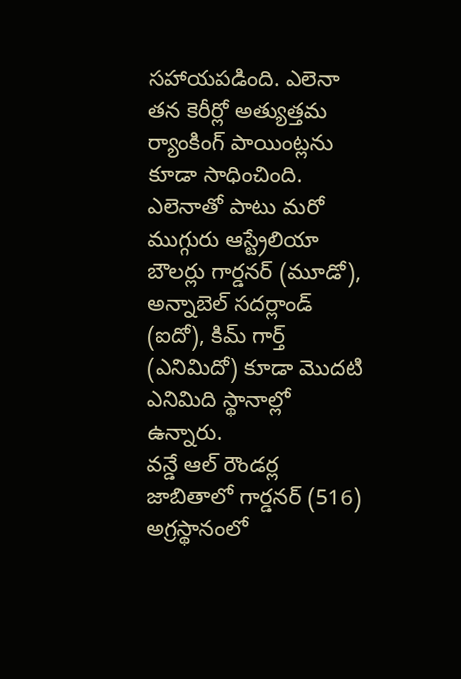సహాయపడింది. ఎలెనా తన కెరీర్లో అత్యుత్తమ ర్యాంకింగ్ పాయింట్లను కూడా సాధించింది. ఎలెనాతో పాటు మరో ముగ్గురు ఆస్ట్రేలియా బౌలర్లు గార్డనర్ (మూడో), అన్నాబెల్ సదర్లాండ్ (ఐదో), కిమ్ గార్త్ (ఎనిమిదో) కూడా మొదటి ఎనిమిది స్థానాల్లో ఉన్నారు.
వన్డే ఆల్ రౌండర్ల జాబితాలో గార్డనర్ (516) అగ్రస్థానంలో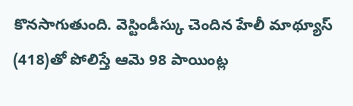కొనసాగుతుంది. వెస్టిండీస్కు చెందిన హేలీ మాథ్యూస్ (418)తో పోలిస్తే ఆమె 98 పాయింట్ల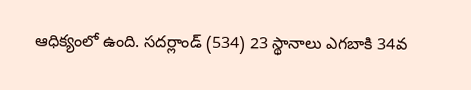ఆధిక్యంలో ఉంది. సదర్లాండ్ (534) 23 స్థానాలు ఎగబాకి 34వ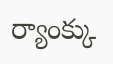ర్యాంక్కు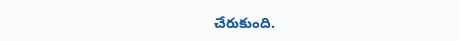చేరుకుంది.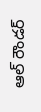ఆల్ రౌండర్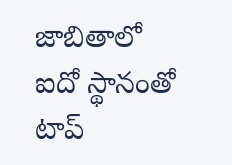జాబితాలో ఐదో స్థానంతో టాప్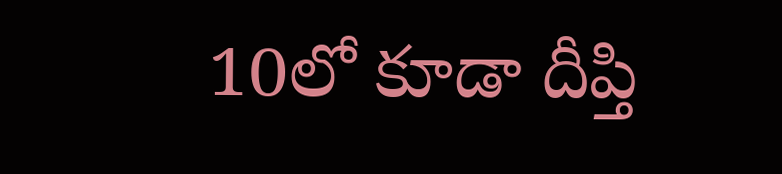10లో కూడా దీప్తి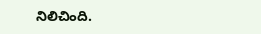నిలిచింది.